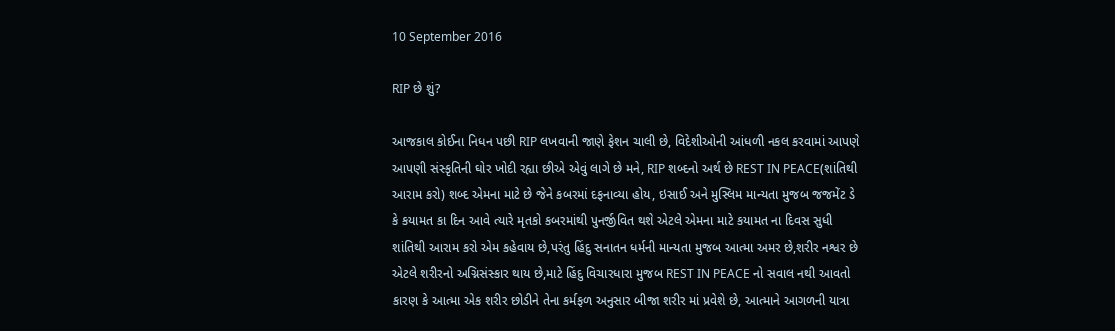10 September 2016

RIP છે શું?

આજકાલ કોઈના નિધન પછી RIP લખવાની જાણે ફેશન ચાલી છે, વિદેશીઓની આંધળી નકલ કરવામાં આપણે આપણી સંસ્કૃતિની ઘોર ખોદી રહ્યા છીએ એવું લાગે છે મને, RIP શબ્દનો અર્થ છે REST IN PEACE(શાંતિથી આરામ કરો) શબ્દ એમના માટે છે જેને કબરમાં દફનાવ્યા હોય, ઇસાઈ અને મુસ્લિમ માન્યતા મુજબ જજમેંટ ડે કે કયામત કા દિન આવે ત્યારે મૃતકો કબરમાંથી પુનર્જીવિત થશે એટલે એમના માટે કયામત ના દિવસ સુધી શાંતિથી આરામ કરો એમ કહેવાય છે,પરંતુ હિંદુ સનાતન ધર્મની માન્યતા મુજબ આત્મા અમર છે,શરીર નશ્વર છે એટલે શરીરનો અગ્નિસંસ્કાર થાય છે,માટે હિંદુ વિચારધારા મુજબ REST IN PEACE નો સવાલ નથી આવતો કારણ કે આત્મા એક શરીર છોડીને તેના કર્મફળ અનુસાર બીજા શરીર માં પ્રવેશે છે, આત્માને આગળની યાત્રા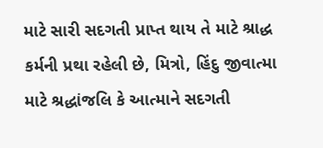માટે સારી સદગતી પ્રાપ્ત થાય તે માટે શ્રાદ્ધ કર્મની પ્રથા રહેલી છે, મિત્રો, હિંદુ જીવાત્મા માટે શ્રદ્ધાંજલિ કે આત્માને સદગતી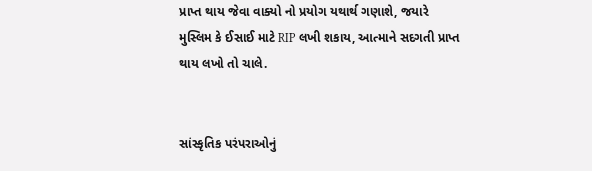પ્રાપ્ત થાય જેવા વાક્યો નો પ્રયોગ યથાર્થ ગણાશે, જયારે મુસ્લિમ કે ઈસાઈ માટે RIP લખી શકાય, આત્માને સદગતી પ્રાપ્ત થાય લખો તો ચાલે.


સાંસ્કૃતિક પરંપરાઓનું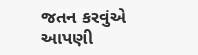જતન કરવુંએ આપણી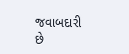જવાબદારી છે